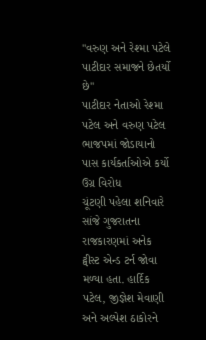"વરુણ અને રેશ્મા પટેલે પાટીદાર સમાજને છેતર્યો છે"
પાટીદાર નેતાઓ રેશ્મા પટેલ અને વરુણ પટેલ ભાજપમાં જોડાયાનો પાસ કાર્યકર્તાઓએ કર્યો ઉગ્ર વિરોધ
ચૂંટણી પહેલા શનિવારે સાંજે ગુજરાતના રાજકારણમાં અનેક ટ્વીસ્ટ એન્ડ ટર્ન જોવા મળ્યા હતા. હાર્દિક પટેલ, જીજ્ઞેશ મેવાણી અને અલ્પેશ ઠાકોરને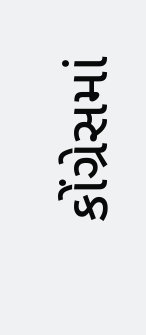કોંગ્રેસમાં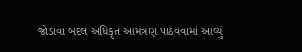જોડાવા બદલ અધિકૃત આમંત્રણ પાઠવવામાં આવ્યું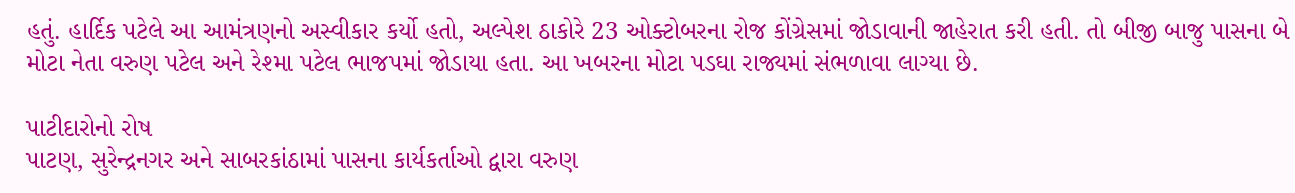હતું. હાર્દિક પટેલે આ આમંત્રણનો અસ્વીકાર કર્યો હતો, અલ્પેશ ઠાકોરે 23 ઓક્ટોબરના રોજ કોંગ્રેસમાં જોડાવાની જાહેરાત કરી હતી. તો બીજી બાજુ પાસના બે મોટા નેતા વરુણ પટેલ અને રેશ્મા પટેલ ભાજપમાં જોડાયા હતા. આ ખબરના મોટા પડઘા રાજ્યમાં સંભળાવા લાગ્યા છે.

પાટીદારોનો રોષ
પાટણ, સુરેન્દ્રનગર અને સાબરકાંઠામાં પાસના કાર્યકર્તાઓ દ્વારા વરુણ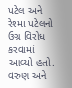પટેલ અને રેશ્મા પટેલનો ઉગ્ર વિરોધ કરવામાં આવ્યો હતો. વરુણ અને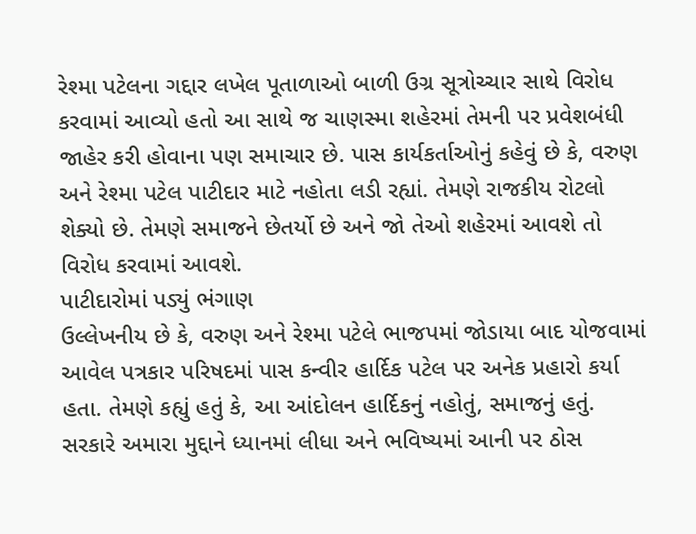રેશ્મા પટેલના ગદ્દાર લખેલ પૂતાળાઓ બાળી ઉગ્ર સૂત્રોચ્ચાર સાથે વિરોધ કરવામાં આવ્યો હતો આ સાથે જ ચાણસ્મા શહેરમાં તેમની પર પ્રવેશબંધી જાહેર કરી હોવાના પણ સમાચાર છે. પાસ કાર્યકર્તાઓનું કહેવું છે કે, વરુણ અને રેશ્મા પટેલ પાટીદાર માટે નહોતા લડી રહ્યાં. તેમણે રાજકીય રોટલો શેક્યો છે. તેમણે સમાજને છેતર્યો છે અને જો તેઓ શહેરમાં આવશે તો વિરોધ કરવામાં આવશે.
પાટીદારોમાં પડ્યું ભંગાણ
ઉલ્લેખનીય છે કે, વરુણ અને રેશ્મા પટેલે ભાજપમાં જોડાયા બાદ યોજવામાં આવેલ પત્રકાર પરિષદમાં પાસ કન્વીર હાર્દિક પટેલ પર અનેક પ્રહારો કર્યા હતા. તેમણે કહ્યું હતું કે, આ આંદોલન હાર્દિકનું નહોતું, સમાજનું હતું. સરકારે અમારા મુદ્દાને ધ્યાનમાં લીધા અને ભવિષ્યમાં આની પર ઠોસ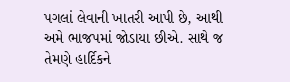પગલાં લેવાની ખાતરી આપી છે, આથી અમે ભાજપમાં જોડાયા છીએ. સાથે જ તેમણે હાર્દિકને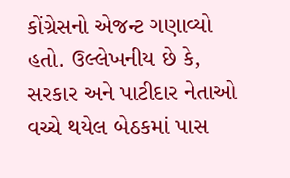કોંગ્રેસનો એજન્ટ ગણાવ્યો હતો. ઉલ્લેખનીય છે કે, સરકાર અને પાટીદાર નેતાઓ વચ્ચે થયેલ બેઠકમાં પાસ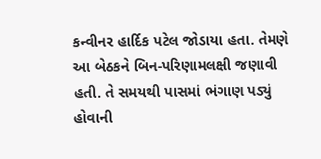કન્વીનર હાર્દિક પટેલ જોડાયા હતા. તેમણે આ બેઠકને બિન-પરિણામલક્ષી જણાવી હતી. તે સમયથી પાસમાં ભંગાણ પડ્યું હોવાની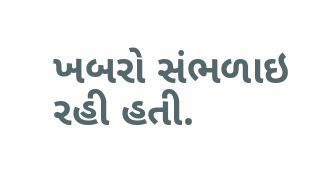ખબરો સંભળાઇ રહી હતી.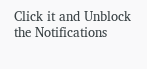Click it and Unblock the Notifications